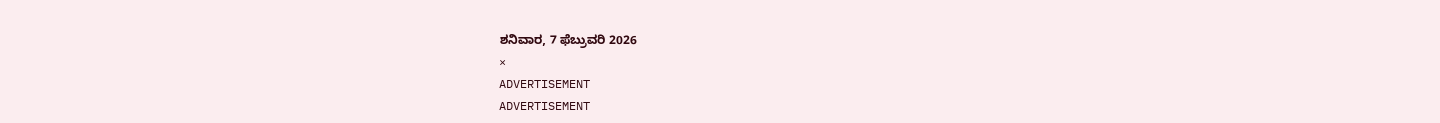ಶನಿವಾರ, 7 ಫೆಬ್ರುವರಿ 2026
×
ADVERTISEMENT
ADVERTISEMENT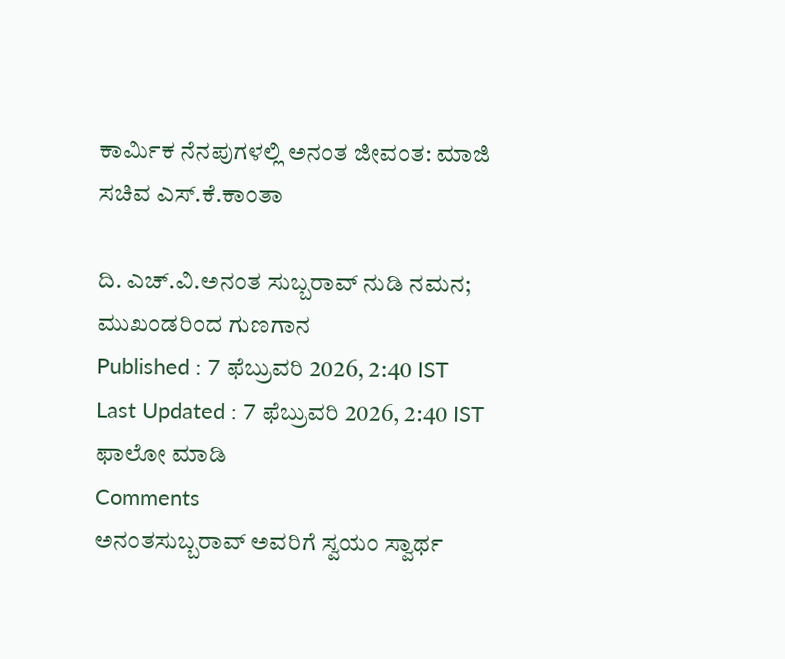ಕಾರ್ಮಿಕ ನೆನಪುಗಳಲ್ಲಿ ಅನಂತ ಜೀವಂತ: ಮಾಜಿ ಸಚಿವ ಎಸ್‌.ಕೆ.ಕಾಂತಾ

ದಿ. ಎಚ್.ವಿ.ಅನಂತ ಸುಬ್ಬರಾವ್‌ ನುಡಿ ನಮನ; ಮುಖಂಡರಿಂದ ಗುಣಗಾನ
Published : 7 ಫೆಬ್ರುವರಿ 2026, 2:40 IST
Last Updated : 7 ಫೆಬ್ರುವರಿ 2026, 2:40 IST
ಫಾಲೋ ಮಾಡಿ
Comments
ಅನಂತಸುಬ್ಬರಾವ್‌ ಅವರಿಗೆ ಸ್ವಯಂ ಸ್ವಾರ್ಥ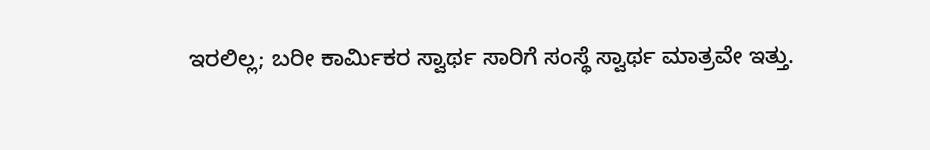ಇರಲಿಲ್ಲ; ಬರೀ ಕಾರ್ಮಿಕರ ಸ್ವಾರ್ಥ ಸಾರಿಗೆ ಸಂಸ್ಥೆ ಸ್ವಾರ್ಥ ಮಾತ್ರವೇ ಇತ್ತು.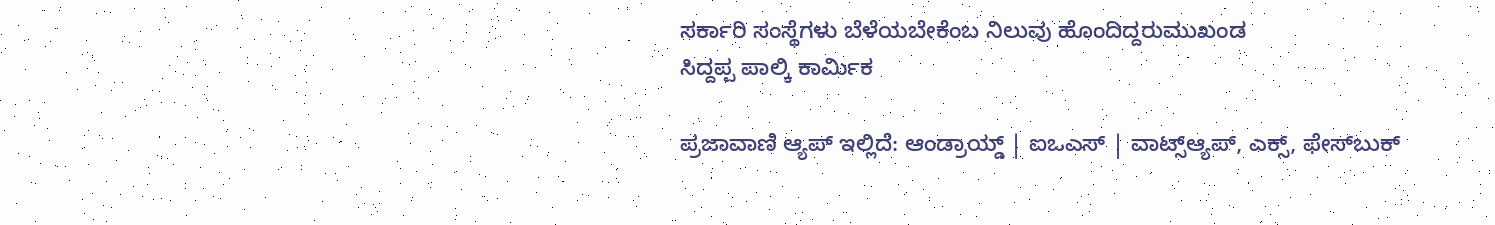ಸರ್ಕಾರಿ ಸಂಸ್ಥೆಗಳು ಬೆಳೆಯಬೇಕೆಂಬ ನಿಲುವು ಹೊಂದಿದ್ದರುಮುಖಂಡ
ಸಿದ್ದಪ್ಪ ಪಾಲ್ಕಿ ಕಾರ್ಮಿಕ

ಪ್ರಜಾವಾಣಿ ಆ್ಯಪ್ ಇಲ್ಲಿದೆ: ಆಂಡ್ರಾಯ್ಡ್ | ಐಒಎಸ್ | ವಾಟ್ಸ್ಆ್ಯಪ್, ಎಕ್ಸ್, ಫೇಸ್‌ಬುಕ್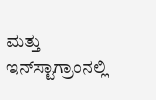ಮತ್ತು ಇನ್‌ಸ್ಟಾಗ್ರಾಂನಲ್ಲಿ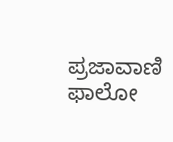ಪ್ರಜಾವಾಣಿ ಫಾಲೋ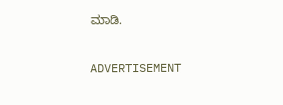ಮಾಡಿ.

ADVERTISEMENT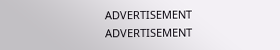ADVERTISEMENT
ADVERTISEMENT